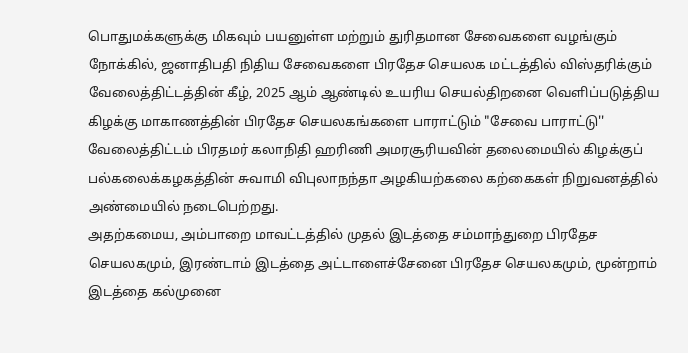பொதுமக்களுக்கு மிகவும் பயனுள்ள மற்றும் துரிதமான சேவைகளை வழங்கும் நோக்கில், ஜனாதிபதி நிதிய சேவைகளை பிரதேச செயலக மட்டத்தில் விஸ்தரிக்கும் வேலைத்திட்டத்தின் கீழ், 2025 ஆம் ஆண்டில் உயரிய செயல்திறனை வெளிப்படுத்திய கிழக்கு மாகாணத்தின் பிரதேச செயலகங்களை பாராட்டும் "சேவை பாராட்டு'' வேலைத்திட்டம் பிரதமர் கலாநிதி ஹரிணி அமரசூரியவின் தலைமையில் கிழக்குப் பல்கலைக்கழகத்தின் சுவாமி விபுலாநந்தா அழகியற்கலை கற்கைகள் நிறுவனத்தில் அண்மையில் நடைபெற்றது.
அதற்கமைய, அம்பாறை மாவட்டத்தில் முதல் இடத்தை சம்மாந்துறை பிரதேச செயலகமும், இரண்டாம் இடத்தை அட்டாளைச்சேனை பிரதேச செயலகமும், மூன்றாம் இடத்தை கல்முனை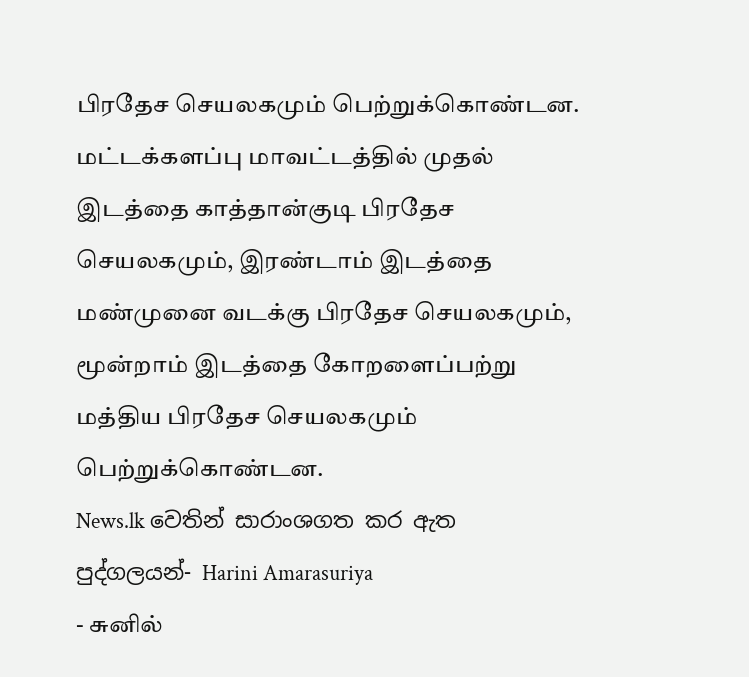பிரதேச செயலகமும் பெற்றுக்கொண்டன. மட்டக்களப்பு மாவட்டத்தில் முதல் இடத்தை காத்தான்குடி பிரதேச செயலகமும், இரண்டாம் இடத்தை மண்முனை வடக்கு பிரதேச செயலகமும், மூன்றாம் இடத்தை கோறளைப்பற்று மத்திய பிரதேச செயலகமும் பெற்றுக்கொண்டன.
News.lk වෙතින් සාරාංශගත කර ඇත
පුද්ගලයන්- Harini Amarasuriya
- சுனில்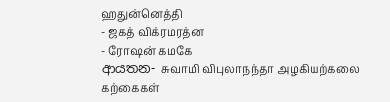ஹதுன்னெத்தி
- ஜகத் விக்ரமரத்ன
- ரோஷன் கமகே
ආයතන- சுவாமி விபுலாநந்தா அழகியற்கலை கற்கைகள்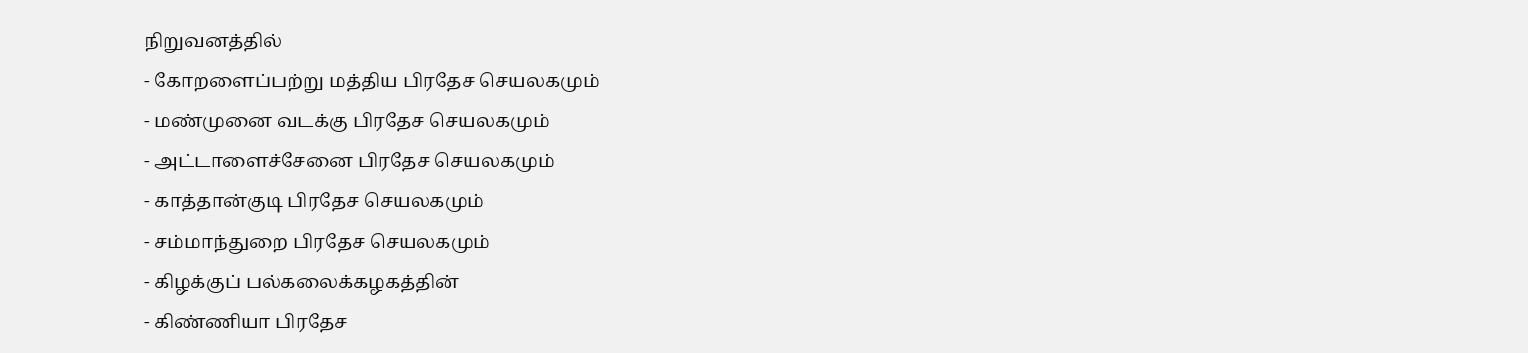நிறுவனத்தில்
- கோறளைப்பற்று மத்திய பிரதேச செயலகமும்
- மண்முனை வடக்கு பிரதேச செயலகமும்
- அட்டாளைச்சேனை பிரதேச செயலகமும்
- காத்தான்குடி பிரதேச செயலகமும்
- சம்மாந்துறை பிரதேச செயலகமும்
- கிழக்குப் பல்கலைக்கழகத்தின்
- கிண்ணியா பிரதேச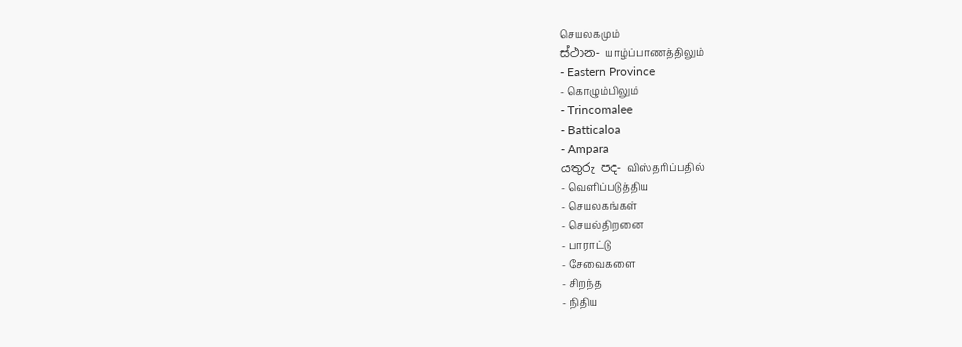செயலகமும்
ස්ථාන- யாழ்ப்பாணத்திலும்
- Eastern Province
- கொழும்பிலும்
- Trincomalee
- Batticaloa
- Ampara
යතුරු පද- விஸ்தரிப்பதில்
- வெளிப்படுத்திய
- செயலகங்கள்
- செயல்திறனை
- பாராட்டு
- சேவைகளை
- சிறந்த
- நிதிய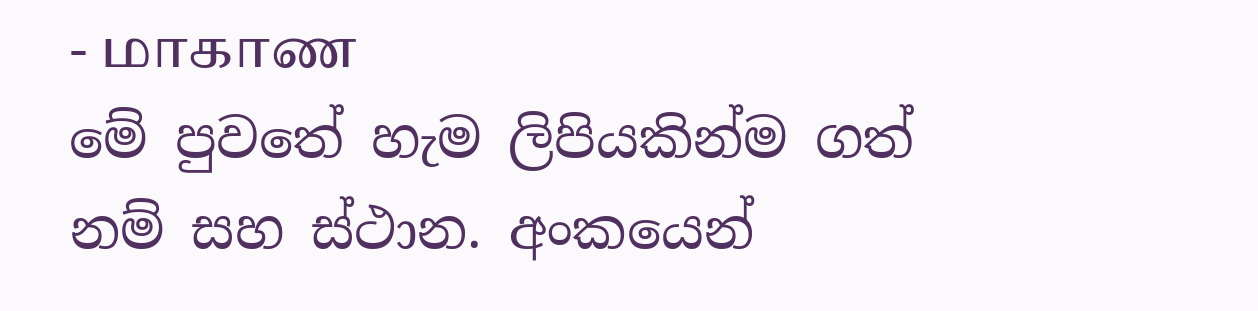- மாகாண
මේ පුවතේ හැම ලිපියකින්ම ගත් නම් සහ ස්ථාන. අංකයෙන්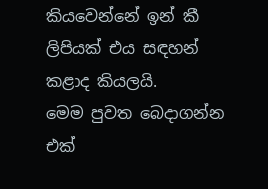කියවෙන්නේ ඉන් කී ලිපියක් එය සඳහන් කළාද කියලයි.
මෙම පුවත බෙදාගන්න
එක්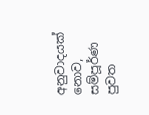අනුවාදයක් නොව, සම්පූර්ණ පුවත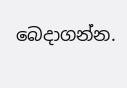බෙදාගන්න.